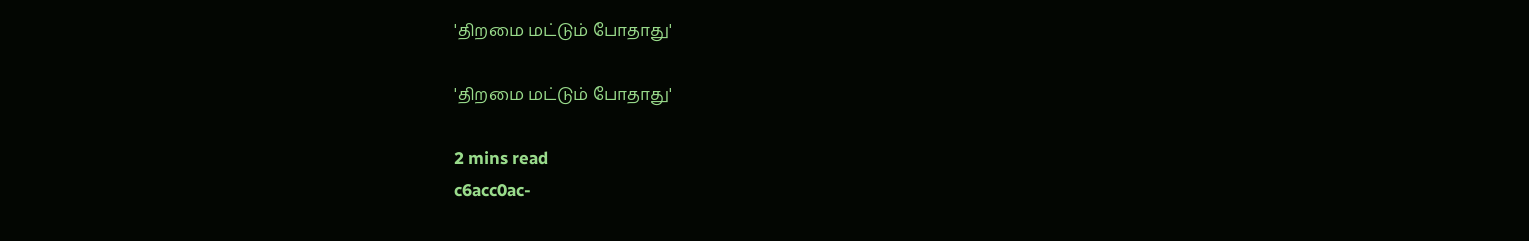'திறமை மட்டும் போதாது'

'திறமை மட்டும் போதாது'

2 mins read
c6acc0ac-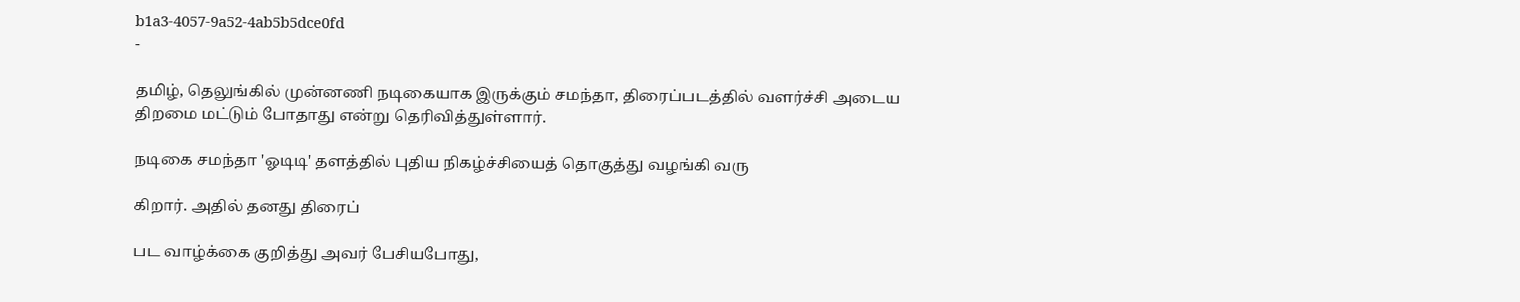b1a3-4057-9a52-4ab5b5dce0fd
-

தமிழ், தெலுங்கில் முன்னணி நடிகையாக இருக்கும் சமந்தா, திரைப்படத்தில் வளர்ச்சி அடைய திறமை மட்டும் போதாது என்று தெரிவித்துள்ளார்.

நடிகை சமந்தா 'ஓடிடி' தளத்தில் புதிய நிகழ்ச்சியைத் தொகுத்து வழங்கி வரு

கிறார். அதில் தனது திரைப்

பட வாழ்க்கை குறித்து அவர் பேசியபோது,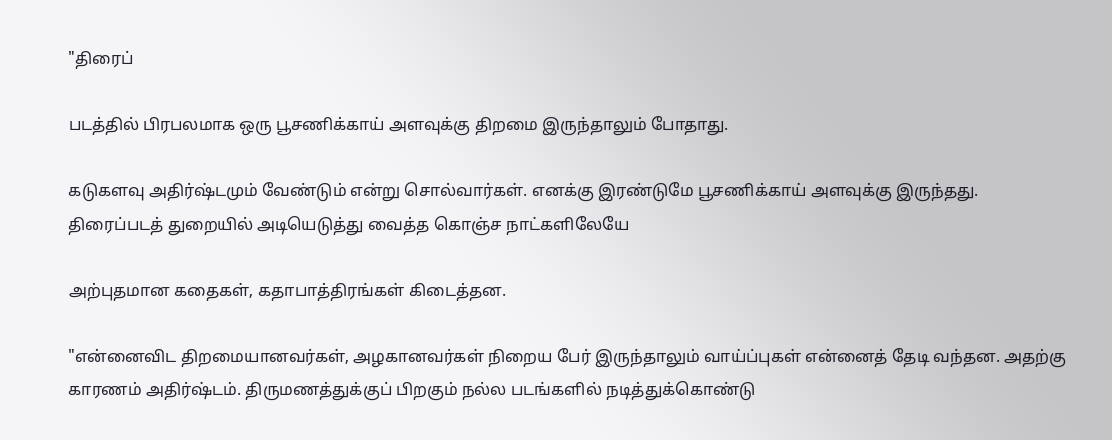"திரைப்

படத்தில் பிரபலமாக ஒரு பூசணிக்காய் அளவுக்கு திறமை இருந்தாலும் போதாது.

கடுகளவு அதிர்ஷ்டமும் வேண்டும் என்று சொல்வார்கள். எனக்கு இரண்டுமே பூசணிக்காய் அளவுக்கு இருந்தது. திரைப்படத் துறையில் அடியெடுத்து வைத்த கொஞ்ச நாட்களிலேயே

அற்புதமான கதைகள், கதாபாத்திரங்கள் கிடைத்தன.

"என்னைவிட திறமையானவர்கள், அழகானவர்கள் நிறைய பேர் இருந்தாலும் வாய்ப்புகள் என்னைத் தேடி வந்தன. அதற்கு காரணம் அதிர்ஷ்டம். திருமணத்துக்குப் பிறகும் நல்ல படங்களில் நடித்துக்கொண்டு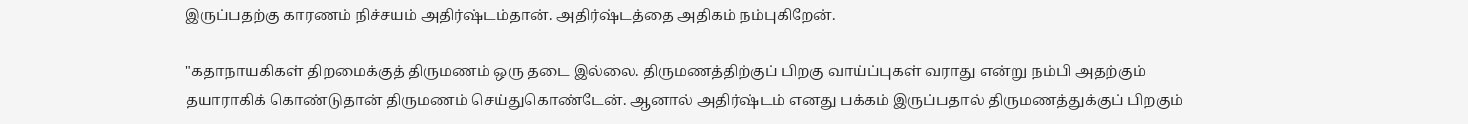இருப்பதற்கு காரணம் நிச்சயம் அதிர்ஷ்டம்தான். அதிர்ஷ்டத்தை அதிகம் நம்புகிறேன்.

"கதாநாயகிகள் திறமைக்குத் திருமணம் ஒரு தடை இல்லை. திருமணத்திற்குப் பிறகு வாய்ப்புகள் வராது என்று நம்பி அதற்கும் தயாராகிக் கொண்டுதான் திருமணம் செய்துகொண்டேன். ஆனால் அதிர்ஷ்டம் எனது பக்கம் இருப்பதால் திருமணத்துக்குப் பிறகும்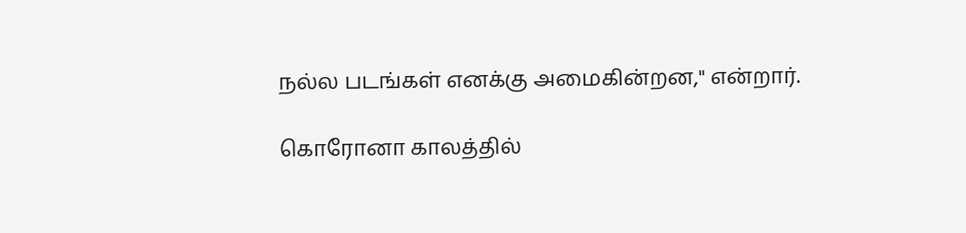நல்ல படங்கள் எனக்கு அமைகின்றன," என்றார்.

கொரோனா காலத்தில்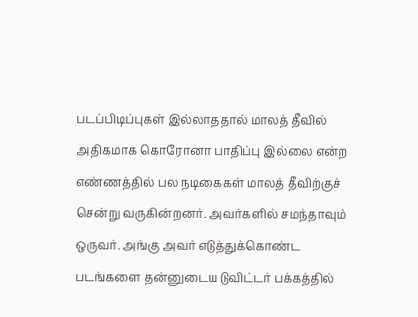படப்பிடிப்புகள் இல்லாததால் மாலத் தீவில் அதிகமாக கொரோனா பாதிப்பு இல்லை என்ற எண்ணத்தில் பல நடிகைகள் மாலத் தீவிற்குச் சென்று வருகின்றனர். அவர்களில் சமந்தாவும் ஒருவர். அங்கு அவர் எடுத்துக்கொண்ட படங்களை தன்னுடைய டுவிட்டர் பக்கத்தில்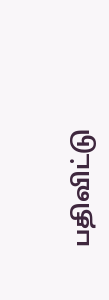பதிவிட்டு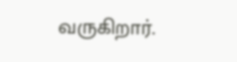வருகிறார்.